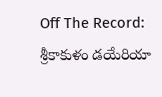Off The Record: శ్రీకాకుళం డయేరియా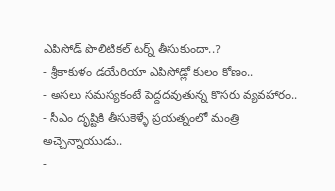ఎపిసోడ్ పొలిటికల్ టర్న్ తీసుకుందా..?
- శ్రీకాకుళం డయేరియా ఎపిసోడ్లో కులం కోణం..
- అసలు సమస్యకంటే పెద్దదవుతున్న కొసరు వ్యవహారం..
- సీఎం దృష్టికి తీసుకెళ్ళే ప్రయత్నంలో మంత్రి అచ్చెన్నాయుడు..
-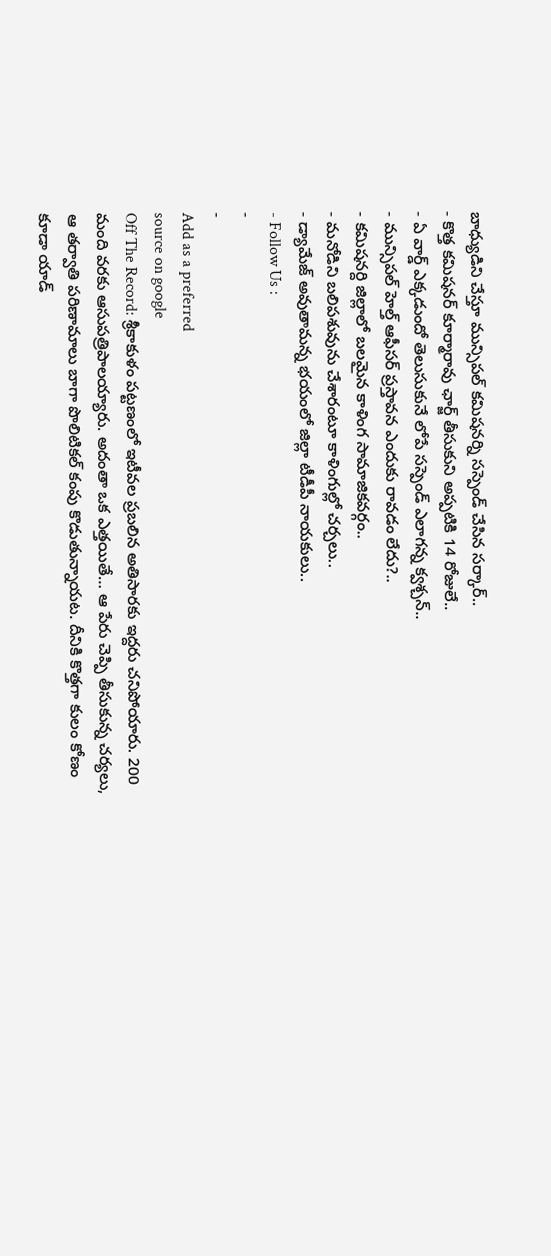బాధ్యుడిని చేస్తూ మున్సిపల్ కమిషనర్ని సస్పెండ్ చేసిన సర్కార్..
- కొత్త కమిషనర్ కూర్మారావు ఛార్జ్ తీసుకుని అప్పటికి 14 రోజులే..
- ఏ వార్డ్ ఎక్కడుందో తెలుసుకునే లోపే సస్పెండ్ ఎలాగన్న క్వశ్చన్..
- మున్సిపల్ హెల్త్ ఆఫీసర్ ప్రస్తావన ఎందుకు రావడం లేదు?..
- కమిషనర్ది జిల్లాలో బలమైన కాళింగ సామాజికవర్గం..
- మనోడిని బలిపశువును చేశారంటూ కాళింగుల్లో చర్చలు..
- డ్యామేజ్ అవుతామన్న భయంలో జిల్లా టీడీపీ నాయకులు..
- Follow Us :
-
-
Add as a preferred
source on google
Off The Record: శ్రీకాకుళం పట్టణంలో ఇటీవల ప్రబలిన అతిసారకు ఇద్దరు చనిపోయారు. 200 మంది వరకు ఆసుపత్రిపాలయ్యారు. అదంతా ఒక ఎత్తయితే… ఆ పేరు చెప్పి తీసుకున్న చర్యలు, ఆ తర్వాతి పరిణామాలు బాగా పొలిటికల్ కంపు కొడుతున్నాయట. దీనికి కొత్తగా కులం కోణం కూడా యాడ్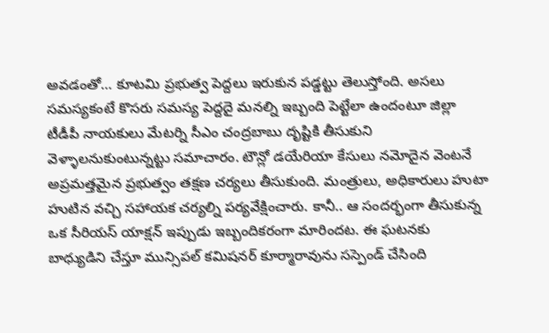అవడంతో… కూటమి ప్రభుత్వ పెద్దలు ఇరుకున పడ్డట్టు తెలుస్తోంది. అసలు సమస్యకంటే కొసరు సమస్య పెద్దదై మనల్ని ఇబ్బంది పెట్టేలా ఉందంటూ జిల్లా టీడీపీ నాయకులు మేటర్ని సీఎం చంద్రబాబు దృష్టికి తీసుకుని వెళ్ళాలనుకుంటున్నట్టు సమాచారం. టౌన్లో డయేరియా కేసులు నమోదైన వెంటనే అప్రమత్తమైన ప్రభుత్వం తక్షణ చర్యలు తీసుకుంది. మంత్రులు, అధికారులు హుటా హుటిన వచ్చి సహాయక చర్యల్ని పర్యవేక్షించారు. కానీ.. ఆ సందర్భంగా తీసుకున్న ఒక సీరియస్ యాక్షన్ ఇప్పుడు ఇబ్బందికరంగా మారిందట. ఈ ఘటనకు బాధ్యుడిని చేస్తూ మున్సిపల్ కమిషనర్ కూర్మారావును సస్పెండ్ చేసింది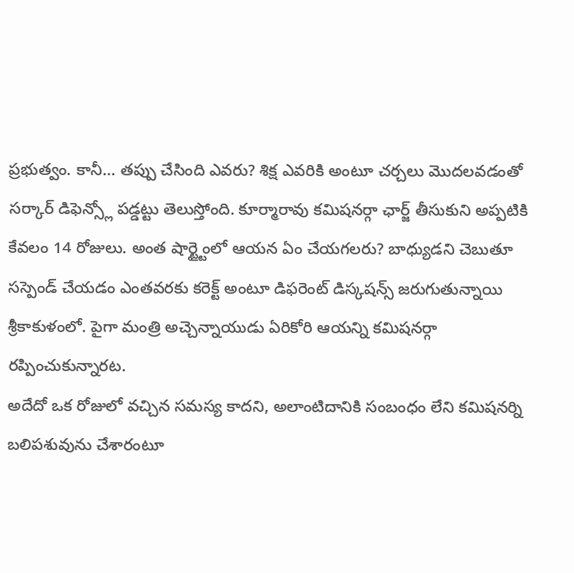ప్రభుత్వం. కానీ… తప్పు చేసింది ఎవరు? శిక్ష ఎవరికి అంటూ చర్చలు మొదలవడంతో సర్కార్ డిఫెన్స్లో పడ్డట్టు తెలుస్తోంది. కూర్మారావు కమిషనర్గా ఛార్జ్ తీసుకుని అప్పటికి కేవలం 14 రోజులు. అంత షార్ట్టైంలో ఆయన ఏం చేయగలరు? బాధ్యుడని చెబుతూ సస్పెండ్ చేయడం ఎంతవరకు కరెక్ట్ అంటూ డిఫరెంట్ డిస్కషన్స్ జరుగుతున్నాయి శ్రీకాకుళంలో. పైగా మంత్రి అచ్చెన్నాయుడు ఏరికోరి ఆయన్ని కమిషనర్గా రప్పించుకున్నారట.
అదేదో ఒక రోజులో వచ్చిన సమస్య కాదని, అలాంటిదానికి సంబంధం లేని కమిషనర్ని బలిపశువును చేశారంటూ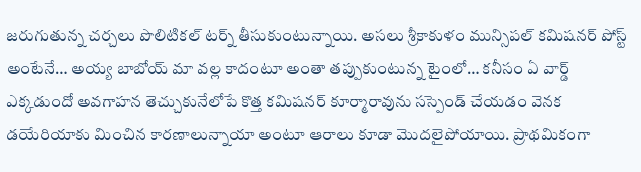జరుగుతున్న చర్చలు పొలిటికల్ టర్న్ తీసుకుంటున్నాయి. అసలు శ్రీకాకుళం మున్సిపల్ కమిషనర్ పోస్ట్ అంటేనే… అయ్య బాబోయ్ మా వల్ల కాదంటూ అంతా తప్పుకుంటున్న టైంలో… కనీసం ఏ వార్డ్ ఎక్కడుందో అవగాహన తెచ్చుకునేలోపే కొత్త కమిషనర్ కూర్మారావును సస్పెండ్ చేయడం వెనక డయేరియాకు మించిన కారణాలున్నాయా అంటూ ఆరాలు కూడా మొదలైపోయాయి. ప్రాథమికంగా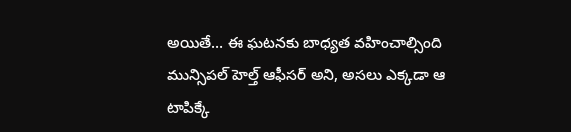అయితే… ఈ ఘటనకు బాధ్యత వహించాల్సింది మున్సిపల్ హెల్త్ ఆఫీసర్ అని, అసలు ఎక్కడా ఆ టాపిక్కే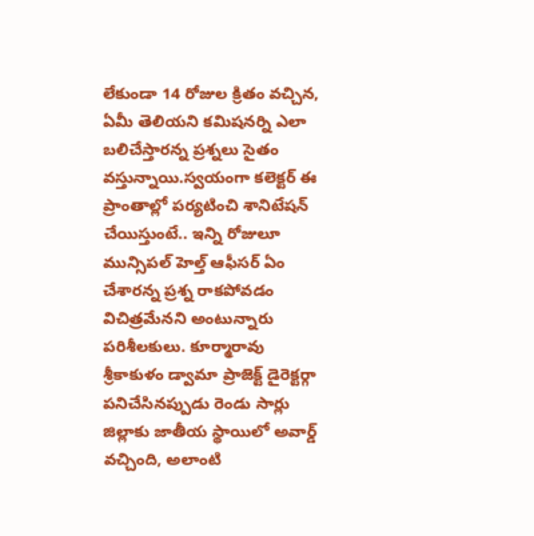లేకుండా 14 రోజుల క్రితం వచ్చిన, ఏమీ తెలియని కమిషనర్ని ఎలా బలిచేస్తారన్న ప్రశ్నలు సైతం వస్తున్నాయి.స్వయంగా కలెక్టర్ ఈ ప్రాంతాల్లో పర్యటించి శానిటేషన్ చేయిస్తుంటే.. ఇన్ని రోజులూ మున్సిపల్ హెల్త్ ఆఫీసర్ ఏం చేశారన్న ప్రశ్న రాకపోవడం విచిత్రమేనని అంటున్నారు పరిశీలకులు. కూర్మారావు శ్రీకాకుళం డ్వామా ప్రాజెక్ట్ డైరెక్టర్గా పనిచేసినప్పుడు రెండు సార్లు జిల్లాకు జాతీయ స్థాయిలో అవార్డ్ వచ్చింది, అలాంటి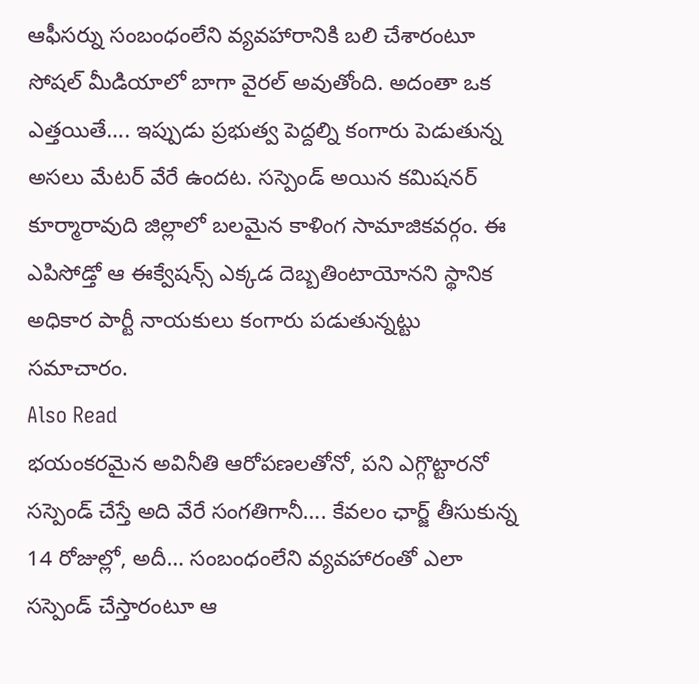ఆఫీసర్ను సంబంధంలేని వ్యవహారానికి బలి చేశారంటూ సోషల్ మీడియాలో బాగా వైరల్ అవుతోంది. అదంతా ఒక ఎత్తయితే…. ఇప్పుడు ప్రభుత్వ పెద్దల్ని కంగారు పెడుతున్న అసలు మేటర్ వేరే ఉందట. సస్పెండ్ అయిన కమిషనర్ కూర్మారావుది జిల్లాలో బలమైన కాళింగ సామాజికవర్గం. ఈ ఎపిసోడ్తో ఆ ఈక్వేషన్స్ ఎక్కడ దెబ్బతింటాయోనని స్థానిక అధికార పార్టీ నాయకులు కంగారు పడుతున్నట్టు సమాచారం.
Also Read
భయంకరమైన అవినీతి ఆరోపణలతోనో, పని ఎగ్గొట్టారనో సస్పెండ్ చేస్తే అది వేరే సంగతిగానీ…. కేవలం ఛార్జ్ తీసుకున్న 14 రోజుల్లో, అదీ… సంబంధంలేని వ్యవహారంతో ఎలా సస్పెండ్ చేస్తారంటూ ఆ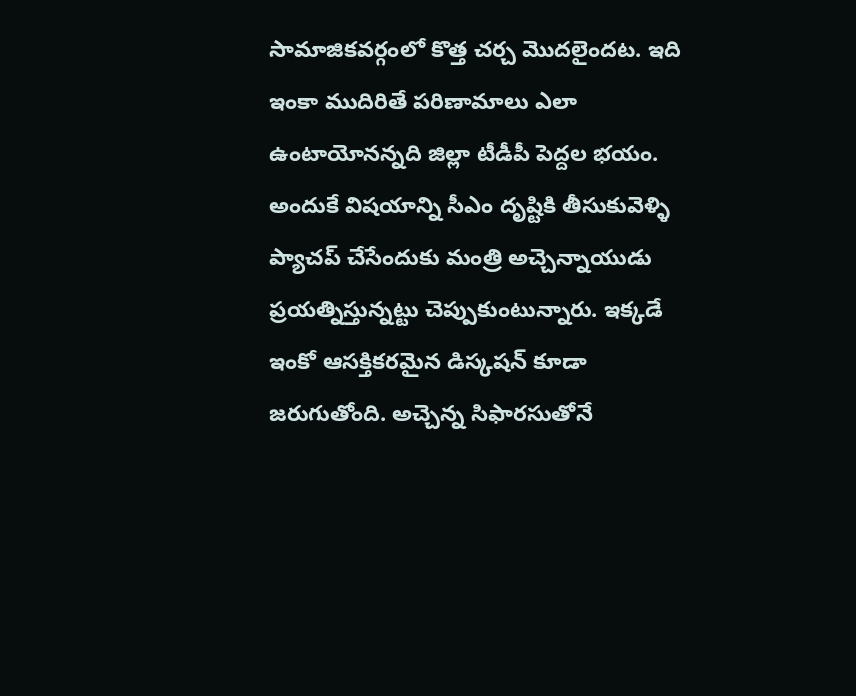సామాజికవర్గంలో కొత్త చర్చ మొదలైందట. ఇది ఇంకా ముదిరితే పరిణామాలు ఎలా ఉంటాయోనన్నది జిల్లా టీడీపీ పెద్దల భయం. అందుకే విషయాన్ని సీఎం దృష్టికి తీసుకువెళ్ళి ప్యాచప్ చేసేందుకు మంత్రి అచ్చెన్నాయుడు ప్రయత్నిస్తున్నట్టు చెప్పుకుంటున్నారు. ఇక్కడే ఇంకో ఆసక్తికరమైన డిస్కషన్ కూడా జరుగుతోంది. అచ్చెన్న సిఫారసుతోనే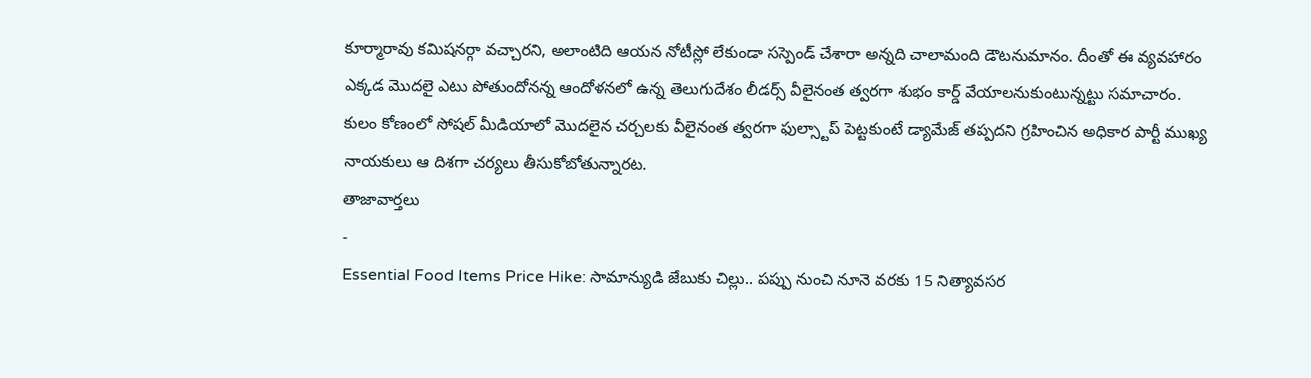కూర్మారావు కమిషనర్గా వచ్చారని, అలాంటిది ఆయన నోటీస్లో లేకుండా సస్పెండ్ చేశారా అన్నది చాలామంది డౌటనుమానం. దీంతో ఈ వ్యవహారం ఎక్కడ మొదలై ఎటు పోతుందోనన్న ఆందోళనలో ఉన్న తెలుగుదేశం లీడర్స్ వీలైనంత త్వరగా శుభం కార్డ్ వేయాలనుకుంటున్నట్టు సమాచారం. కులం కోణంలో సోషల్ మీడియాలో మొదలైన చర్చలకు వీలైనంత త్వరగా ఫుల్స్టాప్ పెట్టకుంటే డ్యామేజ్ తప్పదని గ్రహించిన అధికార పార్టీ ముఖ్య నాయకులు ఆ దిశగా చర్యలు తీసుకోబోతున్నారట.
తాజావార్తలు
-
Essential Food Items Price Hike: సామాన్యుడి జేబుకు చిల్లు.. పప్పు నుంచి నూనె వరకు 15 నిత్యావసర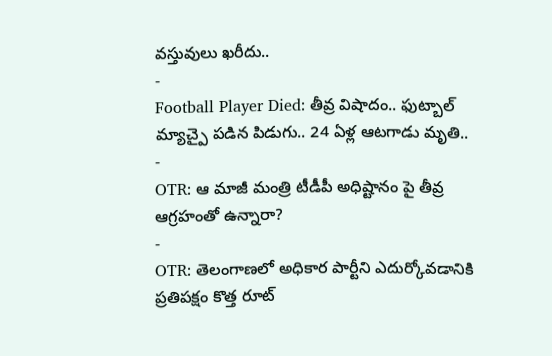వస్తువులు ఖరీదు..
-
Football Player Died: తీవ్ర విషాదం.. ఫుట్బాల్ మ్యాచ్పై పడిన పిడుగు.. 24 ఏళ్ల ఆటగాడు మృతి..
-
OTR: ఆ మాజీ మంత్రి టీడీపీ అధిష్టానం పై తీవ్ర ఆగ్రహంతో ఉన్నారా?
-
OTR: తెలంగాణలో అధికార పార్టీని ఎదుర్కోవడానికి ప్రతిపక్షం కొత్త రూట్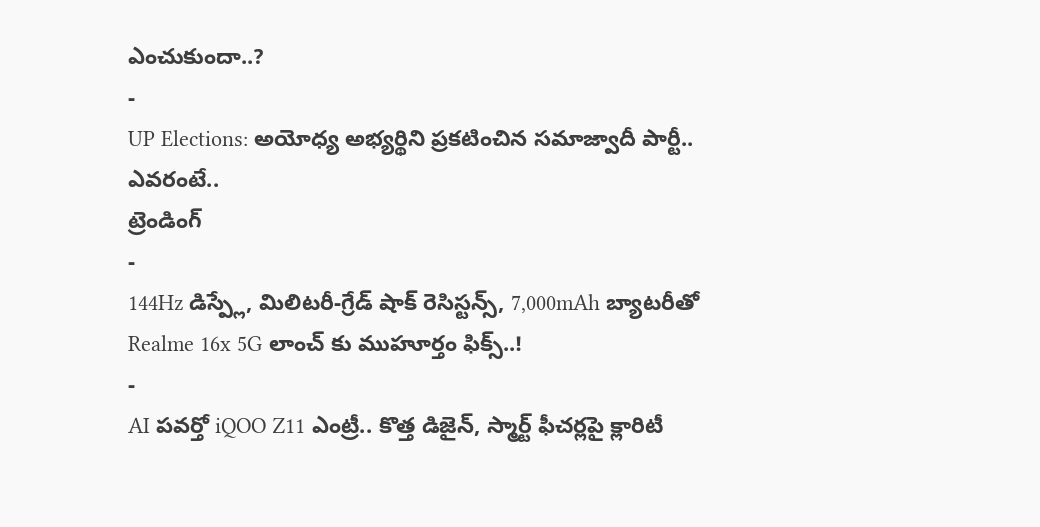ఎంచుకుందా..?
-
UP Elections: అయోధ్య అభ్యర్థిని ప్రకటించిన సమాజ్వాదీ పార్టీ.. ఎవరంటే..
ట్రెండింగ్
-
144Hz డిస్ప్లే, మిలిటరీ-గ్రేడ్ షాక్ రెసిస్టన్స్, 7,000mAh బ్యాటరీతో Realme 16x 5G లాంచ్ కు ముహూర్తం ఫిక్స్..!
-
AI పవర్తో iQOO Z11 ఎంట్రీ.. కొత్త డిజైన్, స్మార్ట్ ఫీచర్లపై క్లారిటీ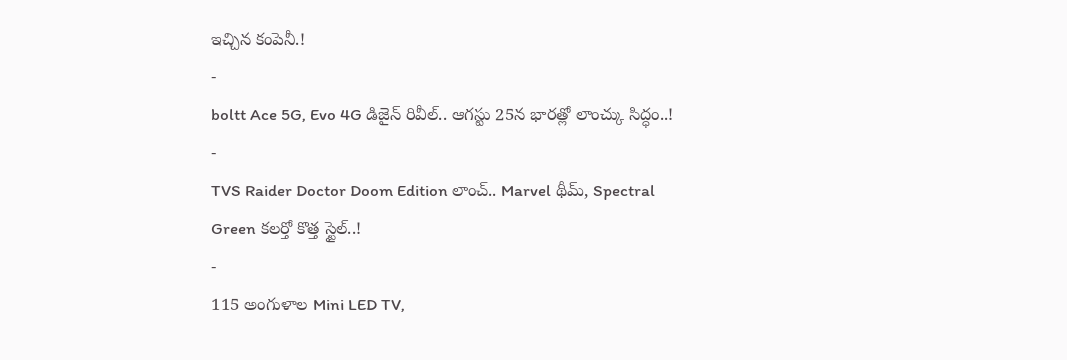ఇచ్చిన కంపెనీ.!
-
boltt Ace 5G, Evo 4G డిజైన్ రివీల్.. ఆగస్టు 25న భారత్లో లాంచ్కు సిద్ధం..!
-
TVS Raider Doctor Doom Edition లాంచ్.. Marvel థీమ్, Spectral Green కలర్తో కొత్త స్టైల్..!
-
115 అంగుళాల Mini LED TV,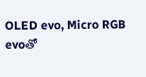OLED evo, Micro RGB evoతో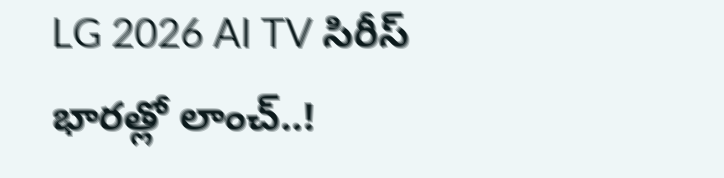LG 2026 AI TV సిరీస్ భారత్లో లాంచ్..!